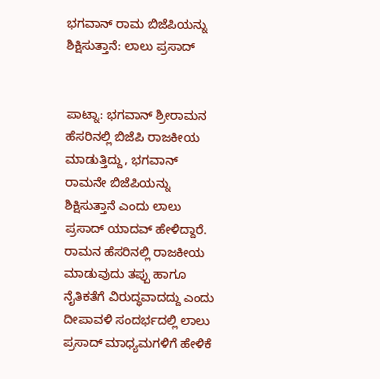ಭಗವಾನ್ ರಾಮ ಬಿಜೆಪಿಯನ್ನು ಶಿಕ್ಷಿಸುತ್ತಾನೆ: ಲಾಲು ಪ್ರಸಾದ್


ಪಾಟ್ನಾ: ಭಗವಾನ್ ಶ್ರೀರಾಮನ ಹೆಸರಿನಲ್ಲಿ ಬಿಜೆಪಿ ರಾಜಕೀಯ ಮಾಡುತ್ತಿದ್ದು, ಭಗವಾನ್ ರಾಮನೇ ಬಿಜೆಪಿಯನ್ನು ಶಿಕ್ಷಿಸುತ್ತಾನೆ ಎಂದು ಲಾಲು ಪ್ರಸಾದ್ ಯಾದವ್ ಹೇಳಿದ್ದಾರೆ.
ರಾಮನ ಹೆಸರಿನಲ್ಲಿ ರಾಜಕೀಯ ಮಾಡುವುದು ತಪ್ಪು ಹಾಗೂ ನೈತಿಕತೆಗೆ ವಿರುದ್ಧವಾದದ್ದು ಎಂದು ದೀಪಾವಳಿ ಸಂದರ್ಭದಲ್ಲಿ ಲಾಲು ಪ್ರಸಾದ್ ಮಾಧ್ಯಮಗಳಿಗೆ ಹೇಳಿಕೆ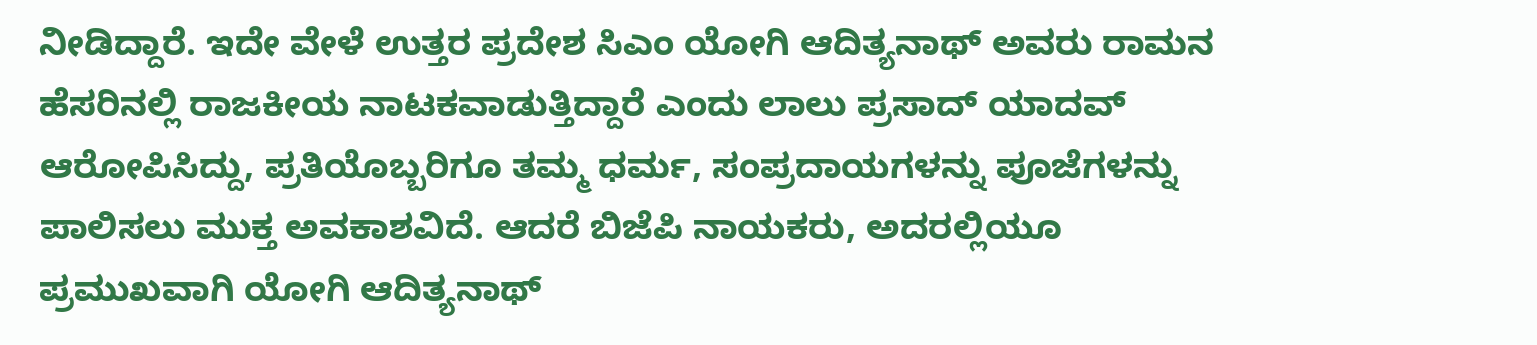ನೀಡಿದ್ದಾರೆ. ಇದೇ ವೇಳೆ ಉತ್ತರ ಪ್ರದೇಶ ಸಿಎಂ ಯೋಗಿ ಆದಿತ್ಯನಾಥ್ ಅವರು ರಾಮನ ಹೆಸರಿನಲ್ಲಿ ರಾಜಕೀಯ ನಾಟಕವಾಡುತ್ತಿದ್ದಾರೆ ಎಂದು ಲಾಲು ಪ್ರಸಾದ್ ಯಾದವ್ ಆರೋಪಿಸಿದ್ದು, ಪ್ರತಿಯೊಬ್ಬರಿಗೂ ತಮ್ಮ ಧರ್ಮ, ಸಂಪ್ರದಾಯಗಳನ್ನು ಪೂಜೆಗಳನ್ನು ಪಾಲಿಸಲು ಮುಕ್ತ ಅವಕಾಶವಿದೆ. ಆದರೆ ಬಿಜೆಪಿ ನಾಯಕರು, ಅದರಲ್ಲಿಯೂ ಪ್ರಮುಖವಾಗಿ ಯೋಗಿ ಆದಿತ್ಯನಾಥ್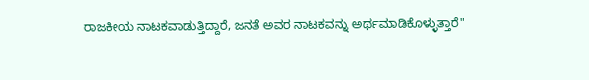ರಾಜಕೀಯ ನಾಟಕವಾಡುತ್ತಿದ್ದಾರೆ, ಜನತೆ ಅವರ ನಾಟಕವನ್ನು ಅರ್ಥಮಾಡಿಕೊಳ್ಳುತ್ತಾರೆ"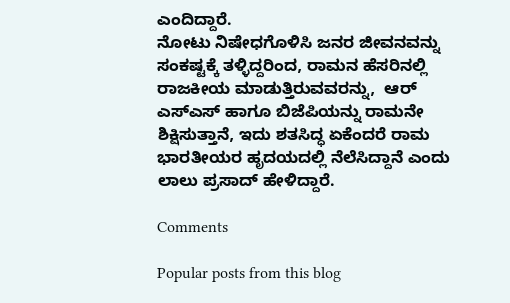ಎಂದಿದ್ದಾರೆ.
ನೋಟು ನಿಷೇಧಗೊಳಿಸಿ ಜನರ ಜೀವನವನ್ನು ಸಂಕಷ್ಟಕ್ಕೆ ತಳ್ಳಿದ್ದರಿಂದ, ರಾಮನ ಹೆಸರಿನಲ್ಲಿ ರಾಜಕೀಯ ಮಾಡುತ್ತಿರುವವರನ್ನು,  ಆರ್ ಎಸ್ಎಸ್ ಹಾಗೂ ಬಿಜೆಪಿಯನ್ನು ರಾಮನೇ ಶಿಕ್ಷಿಸುತ್ತಾನೆ, ಇದು ಶತಸಿದ್ಧ ಏಕೆಂದರೆ ರಾಮ ಭಾರತೀಯರ ಹೃದಯದಲ್ಲಿ ನೆಲೆಸಿದ್ದಾನೆ ಎಂದು ಲಾಲು ಪ್ರಸಾದ್ ಹೇಳಿದ್ದಾರೆ.

Comments

Popular posts from this blog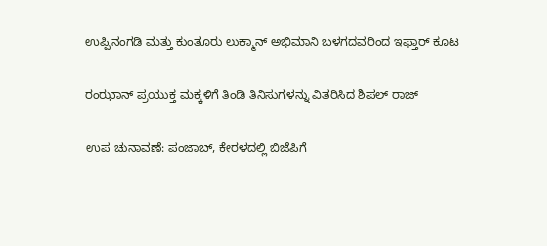ಉಪ್ಪಿನಂಗಡಿ ಮತ್ತು ಕುಂತೂರು ಲುಕ್ಮಾನ್ ಅಭಿಮಾನಿ ಬಳಗದವರಿಂದ ಇಫ್ತಾರ್ ಕೂಟ

ರಂಝಾನ್ ಪ್ರಯುಕ್ತ ಮಕ್ಕಳಿಗೆ ತಿಂಡಿ ತಿನಿಸುಗಳನ್ನು ವಿತರಿಸಿದ ಶಿಪಲ್ ರಾಜ್

ಉಪ ಚುನಾವಣೆ: ಪಂಜಾಬ್, ಕೇರಳದಲ್ಲಿ ಬಿಜೆಪಿಗೆ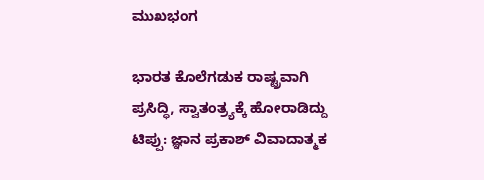ಮುಖಭಂಗ

ಭಾರತ ಕೊಲೆಗಡುಕ ರಾಷ್ಟ್ರವಾಗಿ ಪ್ರಸಿದ್ಧಿ, ಸ್ವಾತಂತ್ರ್ಯಕ್ಕೆ ಹೋರಾಡಿದ್ದು ಟಿಪ್ಪು: ಜ್ಞಾನ ಪ್ರಕಾಶ್ ವಿವಾದಾತ್ಮಕ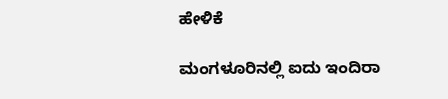ಹೇಳಿಕೆ

ಮಂಗಳೂರಿನಲ್ಲಿ ಐದು ಇಂದಿರಾ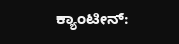ಕ್ಯಾಂಟೀನ್: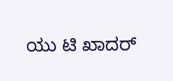ಯು ಟಿ ಖಾದರ್